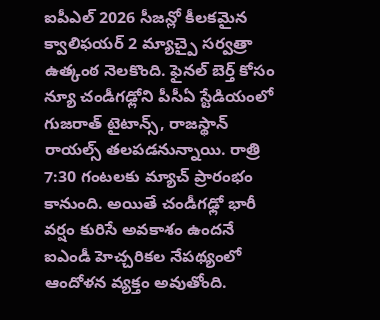ఐపీఎల్ 2026 సీజన్లో కీలకమైన క్వాలిఫయర్ 2 మ్యాచ్పై సర్వత్రా ఉత్కంఠ నెలకొంది. ఫైనల్ బెర్త్ కోసం న్యూ చండీగఢ్లోని పీసీఏ స్టేడియంలో గుజరాత్ టైటాన్స్, రాజస్థాన్ రాయల్స్ తలపడనున్నాయి. రాత్రి 7:30 గంటలకు మ్యాచ్ ప్రారంభం కానుంది. అయితే చండీగఢ్లో భారీ వర్షం కురిసే అవకాశం ఉందనే ఐఎండీ హెచ్చరికల నేపథ్యంలో ఆందోళన వ్యక్తం అవుతోంది.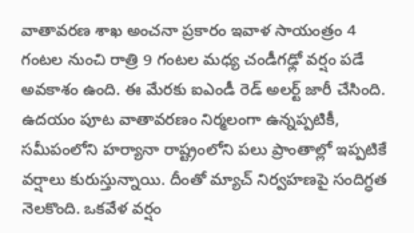వాతావరణ శాఖ అంచనా ప్రకారం ఇవాళ సాయంత్రం 4 గంటల నుంచి రాత్రి 9 గంటల మధ్య చండీగఢ్లో వర్షం పడే అవకాశం ఉంది. ఈ మేరకు ఐఎండీ రెడ్ అలర్ట్ జారీ చేసింది. ఉదయం పూట వాతావరణం నిర్మలంగా ఉన్నప్పటికీ, సమీపంలోని హర్యానా రాష్ట్రంలోని పలు ప్రాంతాల్లో ఇప్పటికే వర్షాలు కురుస్తున్నాయి. దీంతో మ్యాచ్ నిర్వహణపై సందిగ్ధత నెలకొంది. ఒకవేళ వర్షం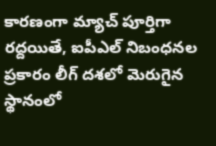కారణంగా మ్యాచ్ పూర్తిగా రద్దయితే, ఐపీఎల్ నిబంధనల ప్రకారం లీగ్ దశలో మెరుగైన స్థానంలో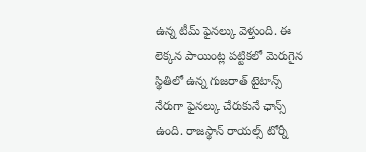ఉన్న టీమ్ ఫైనల్కు వెళ్తుంది. ఈ లెక్కన పాయింట్ల పట్టికలో మెరుగైన స్థితిలో ఉన్న గుజరాత్ టైటాన్స్ నేరుగా ఫైనల్కు చేరుకునే ఛాన్స్ ఉంది. రాజస్థాన్ రాయల్స్ టోర్నీ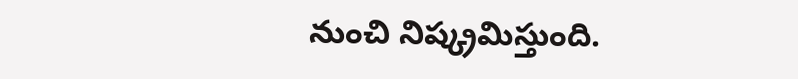నుంచి నిష్క్రమిస్తుంది.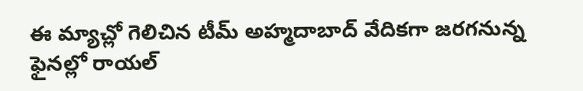ఈ మ్యాచ్లో గెలిచిన టీమ్ అహ్మదాబాద్ వేదికగా జరగనున్న ఫైనల్లో రాయల్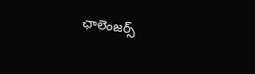ఛాలెంజర్స్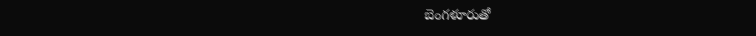బెంగళూరుతో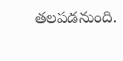తలపడనుంది.